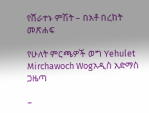የሸራተኑ ምሽት – በአቶ በረከት መጽሐፍ

የሁለት ምርጫዎች ወግ Yehulet Mirchawoch Wogአዲስ አድማስ ጋዜጣ

–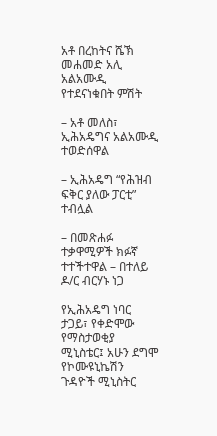አቶ በረከትና ሼኽ መሐመድ አሊ አልአሙዲ የተደናነቁበት ምሽት

– አቶ መለስ፣ ኢሕአዴግና አልአሙዲ ተወድሰዋል

– ኢሕአዴግ “የሕዝብ ፍቅር ያለው ፓርቲ” ተብሏል

– በመጽሐፉ ተቃዋሚዎች ክፉኛ ተተችተዋል – በተለይ ዶ/ር ብርሃኑ ነጋ

የኢሕአዴግ ነባር ታጋይ፣ የቀድሞው የማስታወቂያ ሚኒስቴር፤ አሁን ደግሞ የኮሙዩኒኬሽን ጉዳዮች ሚኒስትር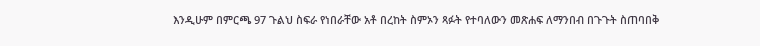እንዲሁም በምርጫ 97 ጉልህ ስፍራ የነበራቸው አቶ በረከት ስምኦን ጻፉት የተባለውን መጽሐፍ ለማንበብ በጉጉት ስጠባበቅ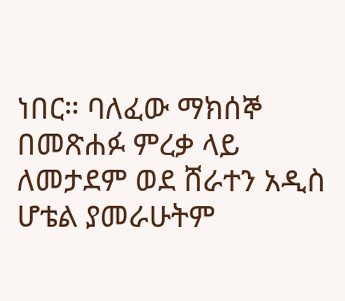ነበር። ባለፈው ማክሰኞ በመጽሐፉ ምረቃ ላይ ለመታደም ወደ ሸራተን አዲስ ሆቴል ያመራሁትም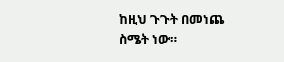ከዚህ ጉጉት በመነጨ ስሜት ነው።